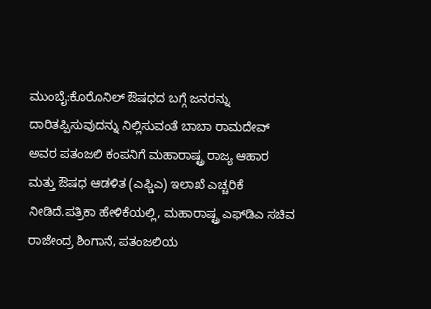ಮುಂಬೈ:ಕೊರೊನಿಲ್ ಔಷಧದ ಬಗ್ಗೆ ಜನರನ್ನು ದಾರಿತಪ್ಪಿಸುವುದನ್ನು ನಿಲ್ಲಿಸುವಂತೆ ಬಾಬಾ ರಾಮದೇವ್ ಅವರ ಪತಂಜಲಿ ಕಂಪನಿಗೆ ಮಹಾರಾಷ್ಟ್ರ ರಾಜ್ಯ ಆಹಾರ ಮತ್ತು ಔಷಧ ಆಡಳಿತ (ಎಫ್ಡಿಎ) ಇಲಾಖೆ ಎಚ್ಚರಿಕೆ ನೀಡಿದೆ.ಪತ್ರಿಕಾ ಹೇಳಿಕೆಯಲ್ಲಿ, ಮಹಾರಾಷ್ಟ್ರ ಎಫ್‌ಡಿಎ ಸಚಿವ ರಾಜೇಂದ್ರ ಶಿಂಗಾನೆ, ಪತಂಜಲಿಯ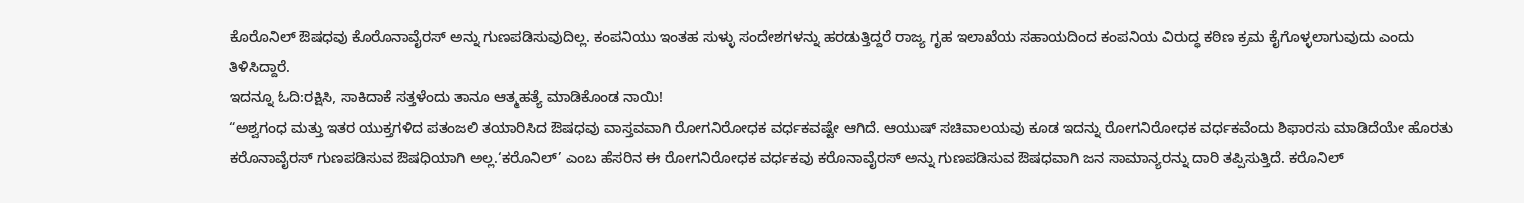ಕೊರೊನಿಲ್ ಔಷಧವು ಕೊರೊನಾವೈರಸ್ ಅನ್ನು ಗುಣಪಡಿಸುವುದಿಲ್ಲ. ಕಂಪನಿಯು ಇಂತಹ ಸುಳ್ಳು ಸಂದೇಶಗಳನ್ನು ಹರಡುತ್ತಿದ್ದರೆ ರಾಜ್ಯ ಗೃಹ ಇಲಾಖೆಯ ಸಹಾಯದಿಂದ ಕಂಪನಿಯ ವಿರುದ್ಧ ಕಠಿಣ ಕ್ರಮ ಕೈಗೊಳ್ಳಲಾಗುವುದು ಎಂದು ತಿಳಿಸಿದ್ದಾರೆ.
ಇದನ್ನೂ ಓದಿ:ರಕ್ಷಿಸಿ, ಸಾಕಿದಾಕೆ ಸತ್ತಳೆಂದು ತಾನೂ ಆತ್ಮಹತ್ಯೆ ಮಾಡಿಕೊಂಡ ನಾಯಿ!
“ಅಶ್ವಗಂಧ ಮತ್ತು ಇತರ ಯುಕ್ತಗಳಿದ ಪತಂಜಲಿ ತಯಾರಿಸಿದ ಔಷಧವು ವಾಸ್ತವವಾಗಿ ರೋಗನಿರೋಧಕ ವರ್ಧಕವಷ್ಟೇ ಆಗಿದೆ. ಆಯುಷ್ ಸಚಿವಾಲಯವು ಕೂಡ ಇದನ್ನು ರೋಗನಿರೋಧಕ ವರ್ಧಕವೆಂದು ಶಿಫಾರಸು ಮಾಡಿದೆಯೇ ಹೊರತು ಕರೊನಾವೈರಸ್ ಗುಣಪಡಿಸುವ ಔಷಧಿಯಾಗಿ ಅಲ್ಲ.‘ಕರೊನಿಲ್’ ಎಂಬ ಹೆಸರಿನ ಈ ರೋಗನಿರೋಧಕ ವರ್ಧಕವು ಕರೊನಾವೈರಸ್ ಅನ್ನು ಗುಣಪಡಿಸುವ ಔಷಧವಾಗಿ ಜನ ಸಾಮಾನ್ಯರನ್ನು ದಾರಿ ತಪ್ಪಿಸುತ್ತಿದೆ. ಕರೊನಿಲ್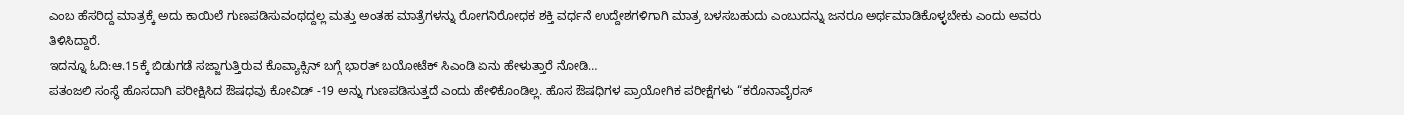ಎಂಬ ಹೆಸರಿದ್ದ ಮಾತ್ರಕ್ಕೆ ಅದು ಕಾಯಿಲೆ ಗುಣಪಡಿಸುವಂಥದ್ದಲ್ಲ ಮತ್ತು ಅಂತಹ ಮಾತ್ರೆಗಳನ್ನು ರೋಗನಿರೋಧಕ ಶಕ್ತಿ ವರ್ಧನೆ ಉದ್ದೇಶಗಳಿಗಾಗಿ ಮಾತ್ರ ಬಳಸಬಹುದು ಎಂಬುದನ್ನು ಜನರೂ ಅರ್ಥಮಾಡಿಕೊಳ್ಳಬೇಕು ಎಂದು ಅವರು ತಿಳಿಸಿದ್ದಾರೆ.
ಇದನ್ನೂ ಓದಿ:ಆ.15ಕ್ಕೆ ಬಿಡುಗಡೆ ಸಜ್ಜಾಗುತ್ತಿರುವ ಕೊವ್ಯಾಕ್ಸಿನ್ ಬಗ್ಗೆ ಭಾರತ್ ಬಯೋಟೆಕ್ ಸಿಎಂಡಿ ಏನು ಹೇಳುತ್ತಾರೆ ನೋಡಿ…
ಪತಂಜಲಿ ಸಂಸ್ಥೆ ಹೊಸದಾಗಿ ಪರೀಕ್ಷಿಸಿದ ಔಷಧವು ಕೋವಿಡ್ -19 ಅನ್ನು ಗುಣಪಡಿಸುತ್ತದೆ ಎಂದು ಹೇಳಿಕೊಂಡಿಲ್ಲ. ಹೊಸ ಔಷಧಿಗಳ ಪ್ರಾಯೋಗಿಕ ಪರೀಕ್ಷೆಗಳು “ಕರೊನಾವೈರಸ್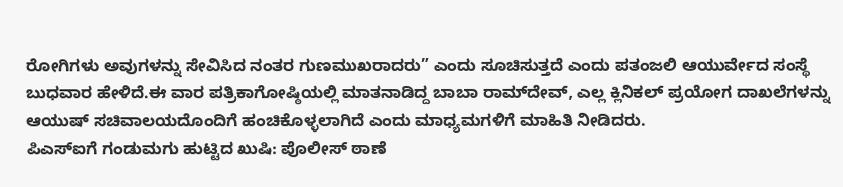ರೋಗಿಗಳು ಅವುಗಳನ್ನು ಸೇವಿಸಿದ ನಂತರ ಗುಣಮುಖರಾದರು” ಎಂದು ಸೂಚಿಸುತ್ತದೆ ಎಂದು ಪತಂಜಲಿ ಆಯುರ್ವೇದ ಸಂಸ್ಥೆ ಬುಧವಾರ ಹೇಳಿದೆ.ಈ ವಾರ ಪತ್ರಿಕಾಗೋಷ್ಠಿಯಲ್ಲಿ ಮಾತನಾಡಿದ್ದ ಬಾಬಾ ರಾಮ್‌ದೇವ್, ಎಲ್ಲ ಕ್ಲಿನಿಕಲ್ ಪ್ರಯೋಗ ದಾಖಲೆಗಳನ್ನು ಆಯುಷ್ ಸಚಿವಾಲಯದೊಂದಿಗೆ ಹಂಚಿಕೊಳ್ಳಲಾಗಿದೆ ಎಂದು ಮಾಧ್ಯಮಗಳಿಗೆ ಮಾಹಿತಿ ನೀಡಿದರು.
ಪಿಎಸ್‌ಐಗೆ ಗಂಡುಮಗು ಹುಟ್ಟಿದ ಖುಷಿ: ಪೊಲೀಸ್‌ ಠಾಣೆ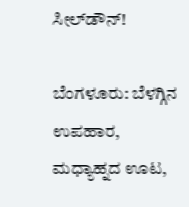ಸೀಲ್‌ಡೌನ್‌!

ಬೆಂಗಳೂರು: ಬೆಳಗ್ಗಿನ ಉಪಹಾರ, ಮಧ್ಯಾಹ್ನದ ಊಟ,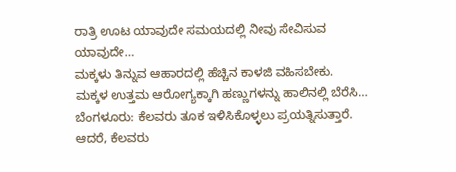ರಾತ್ರಿ ಊಟ ಯಾವುದೇ ಸಮಯದಲ್ಲಿ ನೀವು ಸೇವಿಸುವ ಯಾವುದೇ…
ಮಕ್ಕಳು ತಿನ್ನುವ ಆಹಾರದಲ್ಲಿ ಹೆಚ್ಚಿನ ಕಾಳಜಿ ವಹಿಸಬೇಕು. ಮಕ್ಕಳ ಉತ್ತಮ ಆರೋಗ್ಯಕ್ಕಾಗಿ ಹಣ್ಣುಗಳನ್ನು ಹಾಲಿನಲ್ಲಿ ಬೆರೆಸಿ…
ಬೆಂಗಳೂರು: ಕೆಲವರು ತೂಕ ಇಳಿಸಿಕೊಳ್ಳಲು ಪ್ರಯತ್ನಿಸುತ್ತಾರೆ. ಆದರೆ, ಕೆಲವರು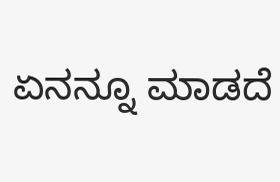ಏನನ್ನೂ ಮಾಡದೆ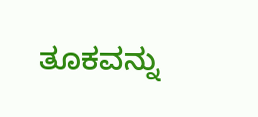ತೂಕವನ್ನು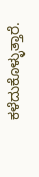ಕಳೆದುಕೊಳ್ಳುತ್ತಾರೆ.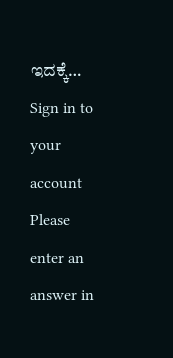ಇದಕ್ಕೆ…
Sign in to your account
Please enter an answer in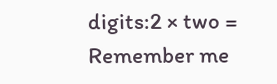digits:2 × two =
Remember me